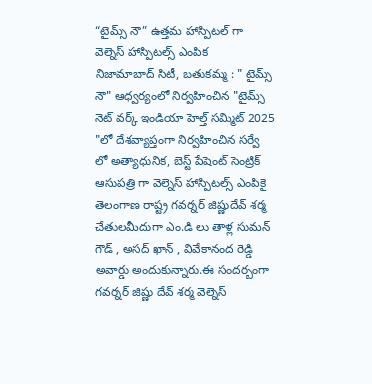“టైమ్స్ నౌ” ఉత్తమ హాస్పిటల్ గా వెల్నెస్ హాస్పిటల్స్ ఎంపిక
నిజామాబాద్ సిటీ, బతుకమ్మ : " టైమ్స్ నౌ" ఆధ్వర్యంలో నిర్వహించిన "టైమ్స్ నెట్ వర్క్ ఇండియా హెల్త్ సమ్మిట్ 2025 "లో దేశవ్యాప్తంగా నిర్వహించిన సర్వే లో అత్యాధునిక, బెస్ట్ పేషెంట్ సెంట్రిక్ ఆసుపత్రి గా వెల్నెస్ హాస్పిటల్స్ ఎంపికై తెలంగాణ రాష్ట్ర గవర్నర్ జిష్ణుదేవ్ శర్మ చేతులమీదుగా ఎం.డి లు తాళ్ల సుమన్ గౌడ్ , అసద్ ఖాన్ , వివేకానంద రెడ్డి అవార్డు అందుకున్నారు.ఈ సందర్బంగా గవర్నర్ జిష్ణు దేవ్ శర్మ వెల్నెస్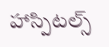హాస్పిటల్స్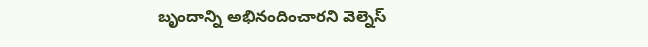బృందాన్ని అభినందించారని వెల్నెస్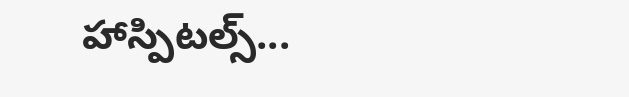హాస్పిటల్స్...